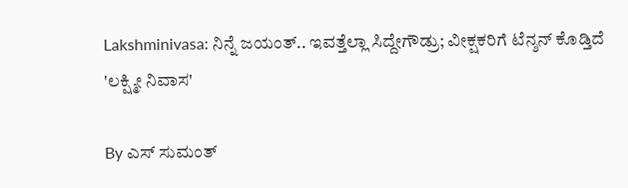Lakshminivasa: ನಿನ್ನೆ ಜಯಂತ್.. ಇವತ್ತೆಲ್ಲಾ ಸಿದ್ದೇಗೌಡ್ರು; ವೀಕ್ಷಕರಿಗೆ ಟೆನ್ಶನ್ ಕೊಡ್ತಿದೆ 'ಲಕ್ಷ್ಮೀ ನಿವಾಸ'

By ಎಸ್ ಸುಮಂತ್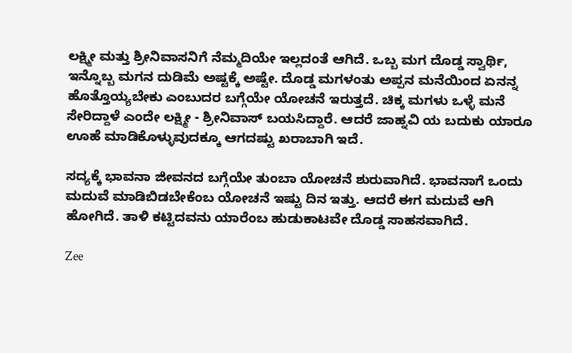ಲಕ್ಷ್ಮೀ ಮತ್ತು ಶ್ರೀನಿವಾಸನಿಗೆ ನೆಮ್ಮದಿಯೇ ಇಲ್ಲದಂತೆ ಆಗಿದೆ. ಒಬ್ಬ ಮಗ ದೊಡ್ಡ ಸ್ವಾರ್ಥಿ, ಇನ್ನೊಬ್ಬ ಮಗನ ದುಡಿಮೆ ಅಷ್ಟಕ್ಕೆ ಅಷ್ಟೇ. ದೊಡ್ಡ ಮಗಳಂತು ಅಪ್ಪನ ಮನೆಯಿಂದ ಏನನ್ನ ಹೊತ್ತೊಯ್ಯಬೇಕು ಎಂಬುದರ ಬಗ್ಗೆಯೇ ಯೋಚನೆ ಇರುತ್ತದೆ. ಚಿಕ್ಕ ಮಗಳು ಒಳ್ಳೆ ಮನೆ ಸೇರಿದ್ದಾಳೆ ಎಂದೇ ಲಕ್ಷ್ಮೀ - ಶ್ರೀನಿವಾಸ್ ಬಯಸಿದ್ದಾರೆ. ಆದರೆ ಜಾಹ್ನವಿ ಯ ಬದುಕು ಯಾರೂ ಊಹೆ ಮಾಡಿಕೊಳ್ಳುವುದಕ್ಕೂ ಆಗದಷ್ಟು ಖರಾಬಾಗಿ ಇದೆ.

ಸದ್ಯಕ್ಕೆ ಭಾವನಾ ಜೀವನದ ಬಗ್ಗೆಯೇ ತುಂಬಾ ಯೋಚನೆ ಶುರುವಾಗಿದೆ. ಭಾವನಾಗೆ ಒಂದು ಮದುವೆ ಮಾಡಿಬಿಡಬೇಕೆಂಬ ಯೋಚನೆ ಇಷ್ಟು ದಿನ ಇತ್ತು. ಆದರೆ ಈಗ ಮದುವೆ ಆಗಿ ಹೋಗಿದೆ. ತಾಳಿ ಕಟ್ಟಿದವನು ಯಾರೆಂಬ ಹುಡುಕಾಟವೇ ದೊಡ್ಡ ಸಾಹಸವಾಗಿದೆ.

Zee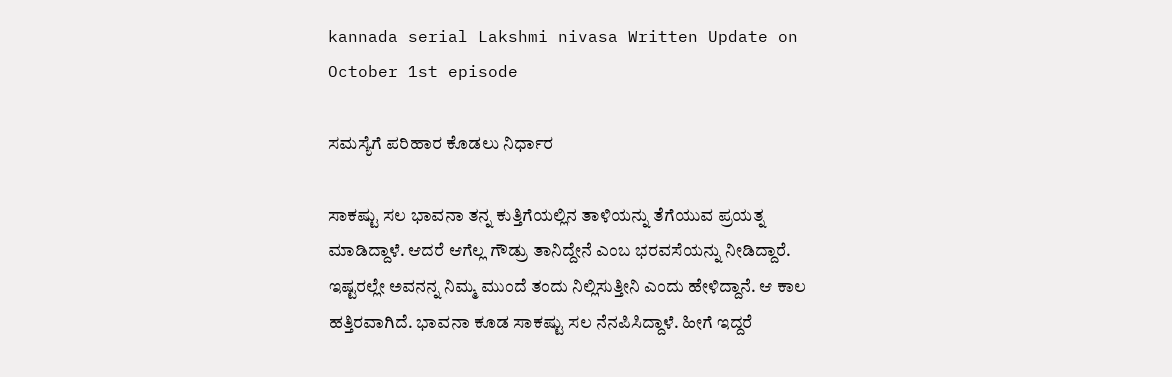kannada serial Lakshmi nivasa Written Update on October 1st episode

ಸಮಸ್ಯೆಗೆ ಪರಿಹಾರ ಕೊಡಲು ನಿರ್ಧಾರ

ಸಾಕಷ್ಟು ಸಲ ಭಾವನಾ ತನ್ನ ಕುತ್ತಿಗೆಯಲ್ಲಿನ ತಾಳಿಯನ್ನು ತೆಗೆಯುವ ಪ್ರಯತ್ನ ಮಾಡಿದ್ದಾಳೆ. ಆದರೆ ಆಗೆಲ್ಲ ಗೌಡ್ರು ತಾನಿದ್ದೇನೆ ಎಂಬ ಭರವಸೆಯನ್ನು ನೀಡಿದ್ದಾರೆ. ಇಷ್ಟರಲ್ಲೇ ಅವನನ್ನ ನಿಮ್ಮ ಮುಂದೆ ತಂದು ನಿಲ್ಲಿಸುತ್ತೀನಿ ಎಂದು ಹೇಳಿದ್ದಾನೆ. ಆ ಕಾಲ ಹತ್ತಿರವಾಗಿದೆ. ಭಾವನಾ ಕೂಡ ಸಾಕಷ್ಟು ಸಲ ನೆನಪಿಸಿದ್ದಾಳೆ‌. ಹೀಗೆ ಇದ್ದರೆ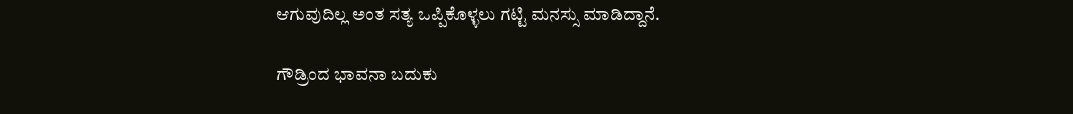ಆಗುವುದಿಲ್ಲ ಅಂತ ಸತ್ಯ ಒಪ್ಪಿಕೊಳ್ಳಲು ಗಟ್ಟಿ ಮನಸ್ಸು ಮಾಡಿದ್ದಾನೆ.

ಗೌಡ್ರಿಂದ ಭಾವನಾ ಬದುಕು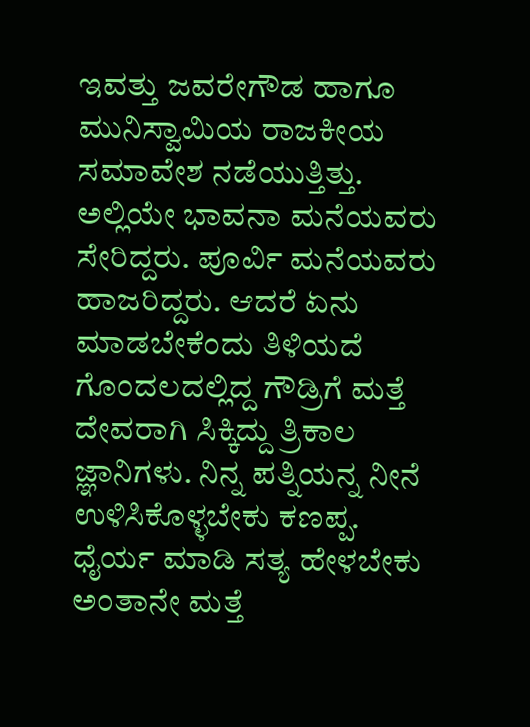ಇವತ್ತು ಜವರೇಗೌಡ ಹಾಗೂ ಮುನಿಸ್ವಾಮಿಯ ರಾಜಕೀಯ ಸಮಾವೇಶ ನಡೆಯುತ್ತಿತ್ತು. ಅಲ್ಲಿಯೇ ಭಾವನಾ ಮನೆಯವರು ಸೇರಿದ್ದರು. ಪೂರ್ವಿ ಮನೆಯವರು ಹಾಜರಿದ್ದರು. ಆದರೆ ಏನು ಮಾಡಬೇಕೆಂದು ತಿಳಿಯದೆ ಗೊಂದಲದಲ್ಲಿದ್ದ ಗೌಡ್ರಿಗೆ ಮತ್ತೆ ದೇವರಾಗಿ ಸಿಕ್ಕಿದ್ದು ತ್ರಿಕಾಲ ಜ್ಞಾನಿಗಳು. ನಿನ್ನ ಪತ್ನಿಯನ್ನ ನೀನೆ ಉಳಿಸಿಕೊಳ್ಳಬೇಕು ಕಣಪ್ಪ. ಧೈರ್ಯ ಮಾಡಿ ಸತ್ಯ ಹೇಳಬೇಕು ಅಂತಾನೇ ಮತ್ತೆ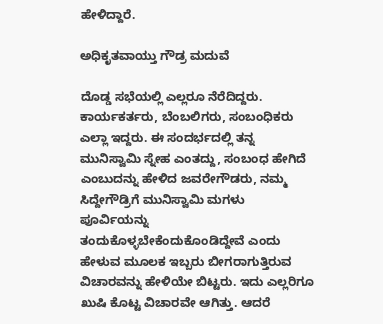ಹೇಳಿದ್ದಾರೆ.

ಅಧಿಕೃತವಾಯ್ತು ಗೌಡ್ರ ಮದುವೆ

ದೊಡ್ಡ ಸಭೆಯಲ್ಲಿ ಎಲ್ಲರೂ ನೆರೆದಿದ್ದರು. ಕಾರ್ಯಕರ್ತರು, ಬೆಂಬಲಿಗರು, ಸಂಬಂಧಿಕರು ಎಲ್ಲಾ ಇದ್ದರು. ಈ ಸಂದರ್ಭದಲ್ಲಿ ತನ್ನ ಮುನಿಸ್ವಾಮಿ ಸ್ನೇಹ ಎಂತದ್ದು, ಸಂಬಂಧ ಹೇಗಿದೆ ಎಂಬುದನ್ನು ಹೇಳಿದ ಜವರೇಗೌಡರು, ನಮ್ಮ ಸಿದ್ದೇಗೌಡ್ರಿಗೆ ಮುನಿಸ್ವಾಮಿ ಮಗಳು ಪೂರ್ವಿಯನ್ನು ತಂದುಕೊಳ್ಳಬೇಕೆಂದುಕೊಂಡಿದ್ದೇವೆ ಎಂದು ಹೇಳುವ ಮೂಲಕ ಇಬ್ಬರು ಬೀಗರಾಗುತ್ತಿರುವ ವಿಚಾರವನ್ನು ಹೇಳಿಯೇ ಬಿಟ್ಟರು. ಇದು ಎಲ್ಲರಿಗೂ ಖುಷಿ ಕೊಟ್ಟ ವಿಚಾರವೇ ಆಗಿತ್ತು. ಆದರೆ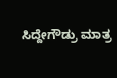ಸಿದ್ದೇಗೌಡ್ರು ಮಾತ್ರ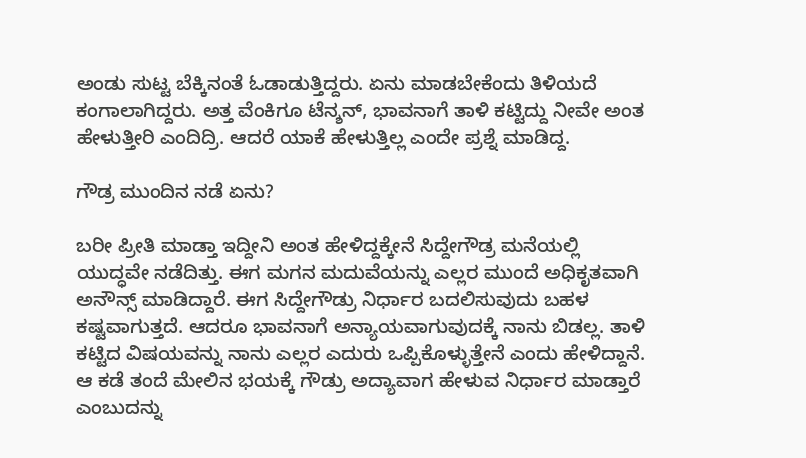ಅಂಡು ಸುಟ್ಟ ಬೆಕ್ಕಿನಂತೆ ಓಡಾಡುತ್ತಿದ್ದರು. ಏನು ಮಾಡಬೇಕೆಂದು ತಿಳಿಯದೆ ಕಂಗಾಲಾಗಿದ್ದರು. ಅತ್ತ ವೆಂಕಿಗೂ ಟೆನ್ಶನ್, ಭಾವನಾಗೆ ತಾಳಿ ಕಟ್ಟಿದ್ದು ನೀವೇ ಅಂತ ಹೇಳುತ್ತೀರಿ ಎಂದಿದ್ರಿ. ಆದರೆ ಯಾಕೆ ಹೇಳುತ್ತಿಲ್ಲ ಎಂದೇ ಪ್ರಶ್ನೆ ಮಾಡಿದ್ದ.

ಗೌಡ್ರ ಮುಂದಿನ ನಡೆ ಏನು?

ಬರೀ ಪ್ರೀತಿ ಮಾಡ್ತಾ ಇದ್ದೀನಿ ಅಂತ ಹೇಳಿದ್ದಕ್ಕೇನೆ ಸಿದ್ದೇಗೌಡ್ರ ಮನೆಯಲ್ಲಿ ಯುದ್ಧವೇ ನಡೆದಿತ್ತು. ಈಗ ಮಗನ ಮದುವೆಯನ್ನು ಎಲ್ಲರ ಮುಂದೆ ಅಧಿಕೃತವಾಗಿ ಅನೌನ್ಸ್ ಮಾಡಿದ್ದಾರೆ. ಈಗ ಸಿದ್ದೇಗೌಡ್ರು ನಿರ್ಧಾರ ಬದಲಿಸುವುದು ಬಹಳ ಕಷ್ಟವಾಗುತ್ತದೆ. ಆದರೂ ಭಾವನಾಗೆ ಅನ್ಯಾಯವಾಗುವುದಕ್ಕೆ ನಾನು ಬಿಡಲ್ಲ. ತಾಳಿ ಕಟ್ಟಿದ ವಿಷಯವನ್ನು ನಾನು ಎಲ್ಲರ ಎದುರು ಒಪ್ಪಿಕೊಳ್ಳುತ್ತೇನೆ ಎಂದು ಹೇಳಿದ್ದಾನೆ. ಆ ಕಡೆ ತಂದೆ ಮೇಲಿನ ಭಯಕ್ಕೆ ಗೌಡ್ರು ಅದ್ಯಾವಾಗ ಹೇಳುವ ನಿರ್ಧಾರ ಮಾಡ್ತಾರೆ ಎಂಬುದನ್ನು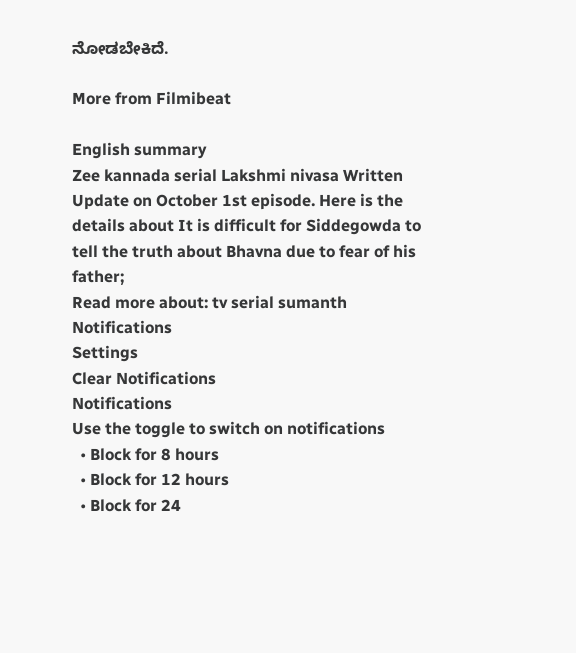ನೋಡಬೇಕಿದೆ.

More from Filmibeat

English summary
Zee kannada serial Lakshmi nivasa Written Update on October 1st episode. Here is the details about It is difficult for Siddegowda to tell the truth about Bhavna due to fear of his father;
Read more about: tv serial sumanth
Notifications
Settings
Clear Notifications
Notifications
Use the toggle to switch on notifications
  • Block for 8 hours
  • Block for 12 hours
  • Block for 24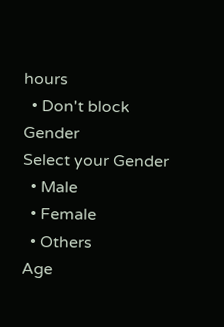hours
  • Don't block
Gender
Select your Gender
  • Male
  • Female
  • Others
Age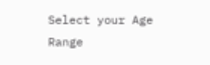Select your Age Range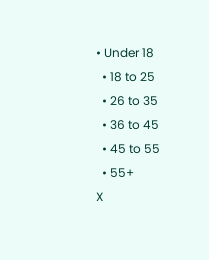• Under 18
  • 18 to 25
  • 26 to 35
  • 36 to 45
  • 45 to 55
  • 55+
X